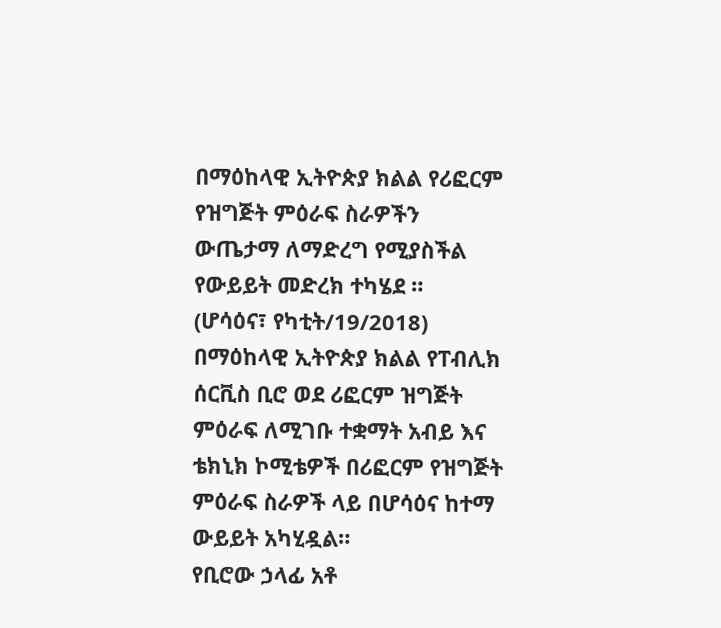በማዕከላዊ ኢትዮጵያ ክልል የሪፎርም የዝግጅት ምዕራፍ ስራዎችን ውጤታማ ለማድረግ የሚያስችል የውይይት መድረክ ተካሄደ ።
(ሆሳዕና፣ የካቲት/19/2018)
በማዕከላዊ ኢትዮጵያ ክልል የፐብሊክ ሰርቪስ ቢሮ ወደ ሪፎርም ዝግጅት ምዕራፍ ለሚገቡ ተቋማት አብይ እና ቴክኒክ ኮሚቴዎች በሪፎርም የዝግጅት ምዕራፍ ስራዎች ላይ በሆሳዕና ከተማ ውይይት አካሂዷል።
የቢሮው ኃላፊ አቶ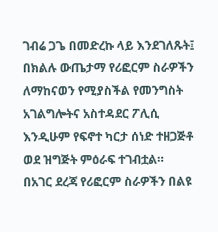ገብሬ ጋጌ በመድረኩ ላይ እንደገለጹት፤ በክልሉ ውጤታማ የሪፎርም ስራዎችን ለማከናወን የሚያስችል የመንግስት አገልግሎትና አስተዳደር ፖሊሲ እንዲሁም የፍኖተ ካርታ ሰነድ ተዘጋጅቶ ወደ ዝግጅት ምዕራፍ ተገብቷል።
በአገር ደረጃ የሪፎርም ስራዎችን በልዩ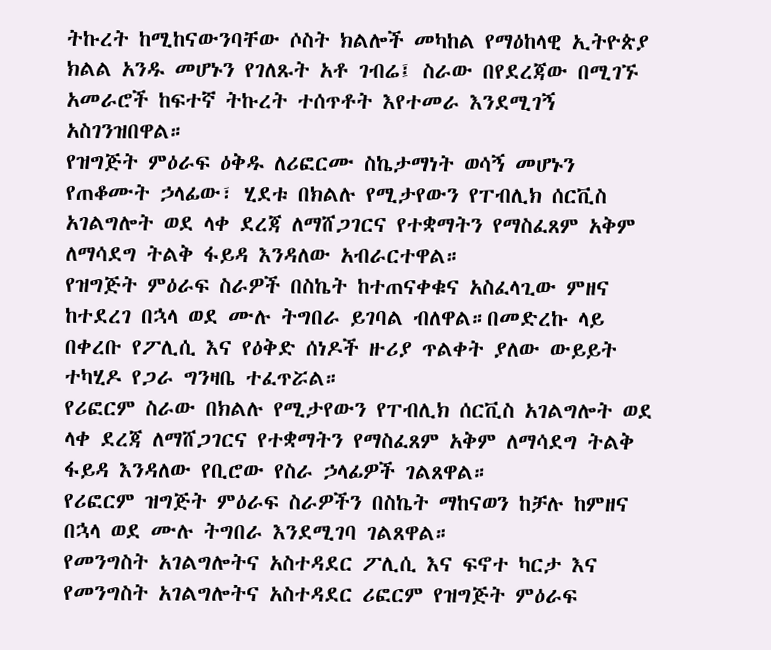ትኩረት ከሚከናውንባቸው ሶስት ክልሎች መካከል የማዕከላዊ ኢትዮጵያ ክልል አንዱ መሆኑን የገለጹት አቶ ገብሬ፤ ስራው በየደረጃው በሚገኙ አመራሮች ከፍተኛ ትኩረት ተሰጥቶት እየተመራ እንደሚገኝ አስገንዝበዋል።
የዝግጅት ምዕራፍ ዕቅዱ ለሪፎርሙ ስኬታማነት ወሳኝ መሆኑን የጠቆሙት ኃላፊው፣ ሂደቱ በክልሉ የሚታየውን የፐብሊክ ሰርቪስ አገልግሎት ወደ ላቀ ደረጃ ለማሸጋገርና የተቋማትን የማስፈጸም አቅም ለማሳደግ ትልቅ ፋይዳ እንዳለው አብራርተዋል።
የዝግጅት ምዕራፍ ስራዎች በስኬት ከተጠናቀቁና አስፈላጊው ምዘና ከተደረገ በኋላ ወደ ሙሉ ትግበራ ይገባል ብለዋል።በመድረኩ ላይ በቀረቡ የፖሊሲ እና የዕቅድ ሰነዶች ዙሪያ ጥልቀት ያለው ውይይት ተካሂዶ የጋራ ግንዛቤ ተፈጥሯል።
የሪፎርም ስራው በክልሉ የሚታየውን የፐብሊክ ሰርቪስ አገልግሎት ወደ ላቀ ደረጃ ለማሸጋገርና የተቋማትን የማስፈጸም አቅም ለማሳደግ ትልቅ ፋይዳ እንዳለው የቢሮው የስራ ኃላፊዎች ገልጸዋል።
የሪፎርም ዝግጅት ምዕራፍ ስራዎችን በስኬት ማከናወን ከቻሉ ከምዘና በኋላ ወደ ሙሉ ትግበራ እንደሚገባ ገልጸዋል።
የመንግስት አገልግሎትና አስተዳደር ፖሊሲ እና ፍኖተ ካርታ እና የመንግስት አገልግሎትና አስተዳደር ሪፎርም የዝግጅት ምዕራፍ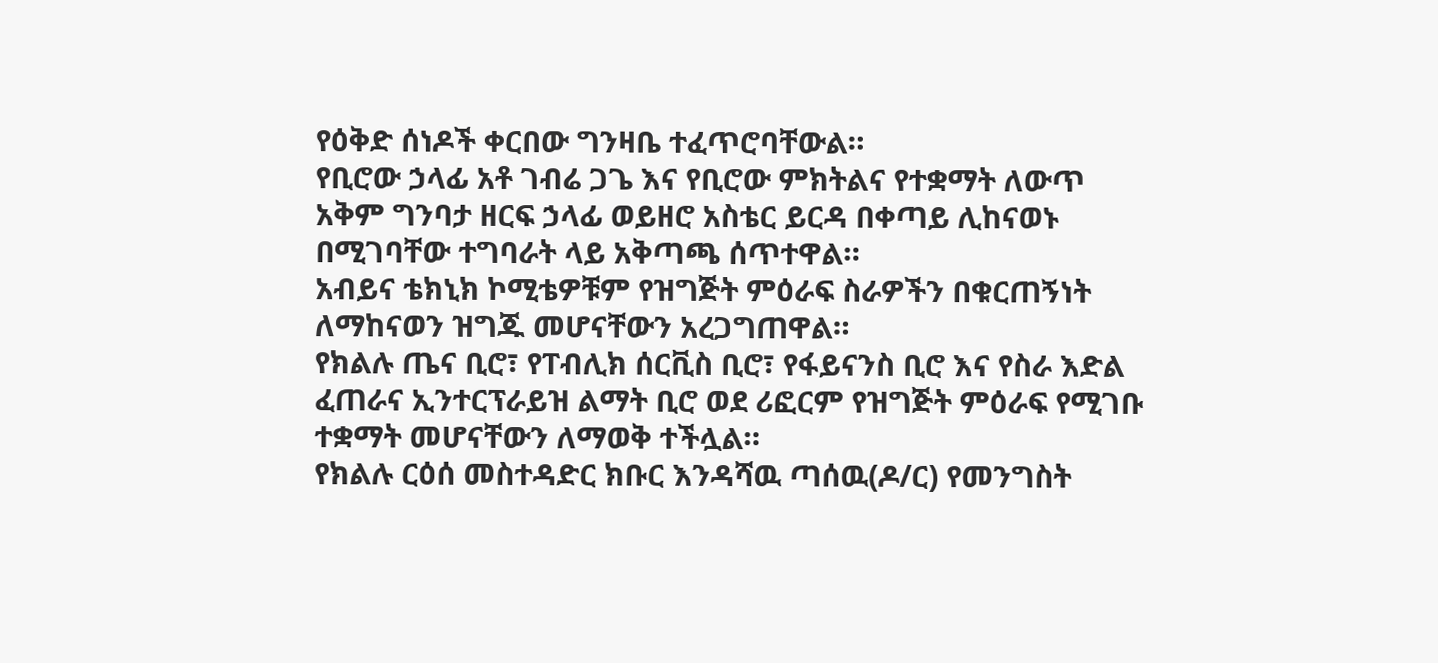የዕቅድ ሰነዶች ቀርበው ግንዛቤ ተፈጥሮባቸውል።
የቢሮው ኃላፊ አቶ ገብሬ ጋጌ እና የቢሮው ምክትልና የተቋማት ለውጥ አቅም ግንባታ ዘርፍ ኃላፊ ወይዘሮ አስቴር ይርዳ በቀጣይ ሊከናወኑ በሚገባቸው ተግባራት ላይ አቅጣጫ ሰጥተዋል።
አብይና ቴክኒክ ኮሚቴዎቹም የዝግጅት ምዕራፍ ስራዎችን በቁርጠኝነት ለማከናወን ዝግጁ መሆናቸውን አረጋግጠዋል።
የክልሉ ጤና ቢሮ፣ የፐብሊክ ሰርቪስ ቢሮ፣ የፋይናንስ ቢሮ እና የስራ እድል ፈጠራና ኢንተርፕራይዝ ልማት ቢሮ ወደ ሪፎርም የዝግጅት ምዕራፍ የሚገቡ ተቋማት መሆናቸውን ለማወቅ ተችሏል።
የክልሉ ርዕሰ መስተዳድር ክቡር እንዳሻዉ ጣሰዉ(ዶ/ር) የመንግስት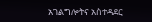አገልግሎትና አስተዳደር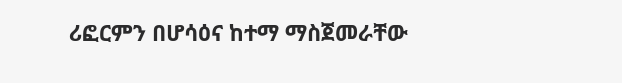ሪፎርምን በሆሳዕና ከተማ ማስጀመራቸው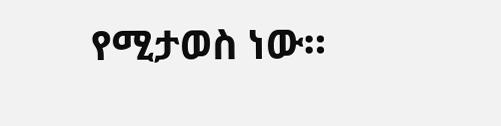የሚታወስ ነው።